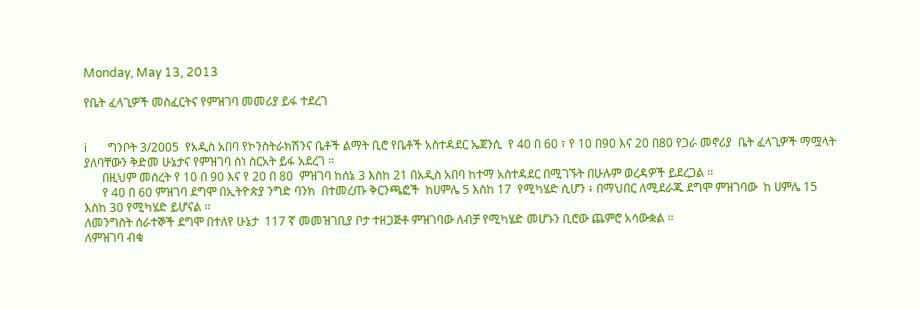Monday, May 13, 2013

የቤት ፈላጊዎች መስፈርትና የምዝገባ መመሪያ ይፋ ተደረገ


i       ግንቦት 3/2005  የአዲስ አበባ የኮንስትራክሽንና ቤቶች ልማት ቢሮ የቤቶች አስተዳደር ኤጀንሲ  የ 40 በ 60 ፣ የ 10 በ90 እና 20 በ80 የጋራ መኖሪያ  ቤት ፈላጊዎች ማሟላት ያለባቸውን ቅድመ ሁኔታና የምዝገባ ስነ ስርአት ይፋ አደረገ ፡፡
      በዚህም መሰረት የ 10 በ 90 እና የ 20 በ 80  ምዝገባ ከሰኔ 3 እስከ 21 በአዲስ አበባ ከተማ አስተዳደር በሚገኙት በሁሉም ወረዳዎች ይደረጋል ፡፡
      የ 40 በ 60 ምዝገባ ደግሞ በኢትዮጵያ ንግድ ባንክ  በተመረጡ ቅርንጫፎች  ከሀምሌ 5 እስከ 17  የሚካሄድ ሲሆን ፥ በማህበር ለሚደራጁ ደግሞ ምዝገባው  ከ ሀምሌ 15 እስከ 30 የሚካሄድ ይሆናል ፡፡
ለመንግስት ሰራተኞች ደግሞ በተለየ ሁኔታ  117 ኛ መመዝገቢያ ቦታ ተዘጋጅቶ ምዝገባው ለብቻ የሚካሄድ መሆኑን ቢሮው ጨምሮ አሳውቋል ፡፡
ለምዝገባ ብቁ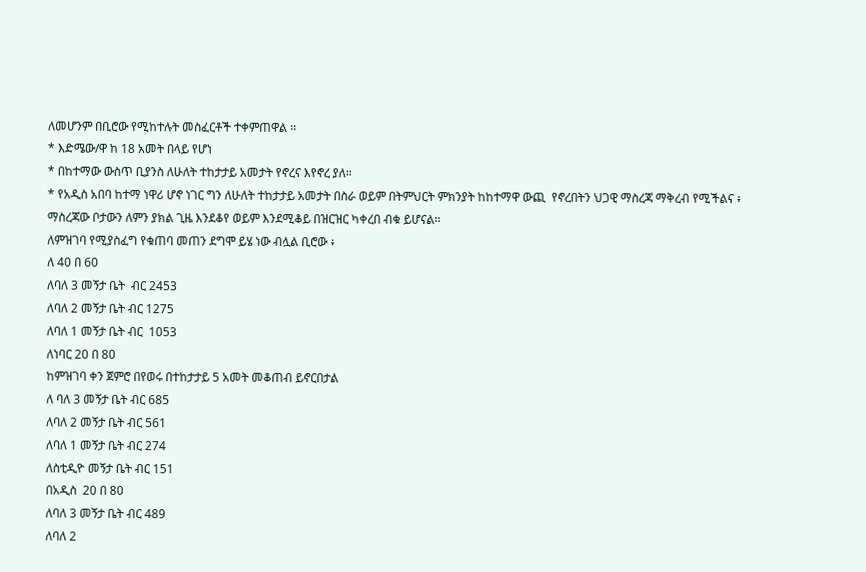ለመሆንም በቢሮው የሚከተሉት መስፈርቶች ተቀምጠዋል ፡፡
* እድሜው/ዋ ከ 18 አመት በላይ የሆነ
* በከተማው ውስጥ ቢያንስ ለሁለት ተከታታይ አመታት የኖረና እየኖረ ያለ።
* የአዲስ አበባ ከተማ ነዋሪ ሆኖ ነገር ግን ለሁለት ተከታታይ አመታት በስራ ወይም በትምህርት ምክንያት ከከተማዋ ውጪ  የኖረበትን ህጋዊ ማስረጃ ማቅረብ የሚችልና ፥ ማስረጃው ቦታውን ለምን ያክል ጊዜ እንደቆየ ወይም እንደሚቆይ በዝርዝር ካቀረበ ብቁ ይሆናል፡፡
ለምዝገባ የሚያስፈግ የቁጠባ መጠን ደግሞ ይሄ ነው ብሏል ቢሮው ፥
ለ 40 በ 60
ለባለ 3 መኝታ ቤት  ብር 2453
ለባለ 2 መኝታ ቤት ብር 1275
ለባለ 1 መኝታ ቤት ብር  1053
ለነባር 20 በ 80
ከምዝገባ ቀን ጀምሮ በየወሩ በተከታታይ 5 አመት መቆጠብ ይኖርበታል
ለ ባለ 3 መኝታ ቤት ብር 685
ለባለ 2 መኝታ ቤት ብር 561
ለባለ 1 መኝታ ቤት ብር 274
ለስቲዲዮ መኝታ ቤት ብር 151
በአዲስ  20 በ 80
ለባለ 3 መኝታ ቤት ብር 489
ለባለ 2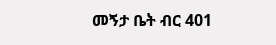መኝታ ቤት ብር 401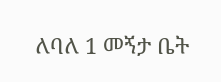ለባለ 1 መኝታ ቤት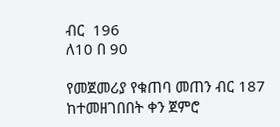ብር  196
ለ10 በ 90

የመጀመሪያ የቁጠባ መጠን ብር 187 ከተመዘገበበት ቀን ጀምሮ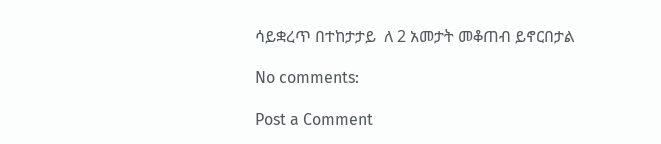ሳይቋረጥ በተከታታይ  ለ 2 አመታት መቆጠብ ይኖርበታል

No comments:

Post a Comment